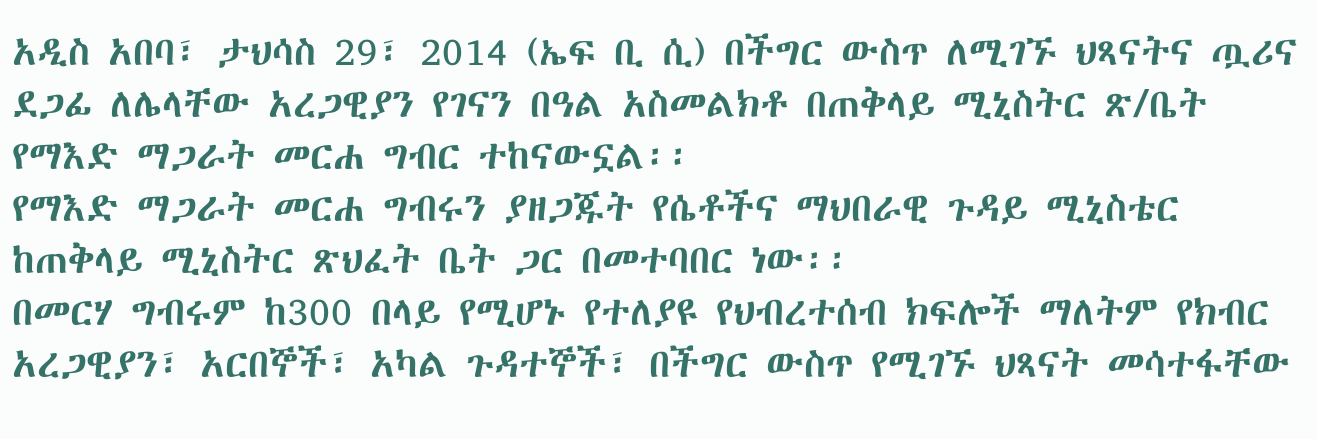አዲስ አበባ፣ ታህሳስ 29፣ 2014 (ኤፍ ቢ ሲ) በችግር ውስጥ ለሚገኙ ህጻናትና ጧሪና ደጋፊ ለሌላቸው አረጋዊያን የገናን በዓል አስመልክቶ በጠቅላይ ሚኒስትር ጽ/ቤት የማእድ ማጋራት መርሐ ግብር ተከናውኗል፡፡
የማእድ ማጋራት መርሐ ግብሩን ያዘጋጁት የሴቶችና ማህበራዊ ጉዳይ ሚኒስቴር ከጠቅላይ ሚኒስትር ጽህፈት ቤት ጋር በመተባበር ነው፡፡
በመርሃ ግብሩም ከ300 በላይ የሚሆኑ የተለያዩ የህብረተሰብ ክፍሎች ማለትም የክብር አረጋዊያን፣ አርበኞች፣ አካል ጉዳተኞች፣ በችግር ውስጥ የሚገኙ ህጻናት መሳተፋቸው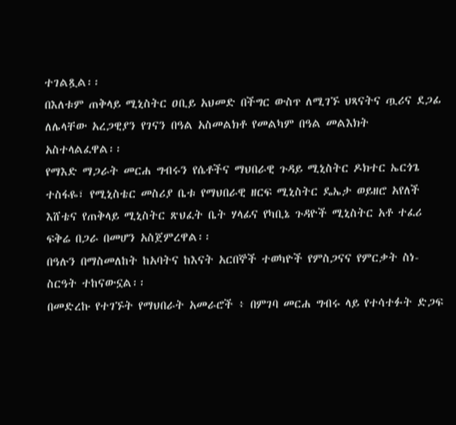ተገልጿል፡፡
በእለቱም ጠቅላይ ሚኒስትር ዐቢይ አህመድ በችግር ውስጥ ለሚገኙ ህጻናትና ጧሪና ደጋፊ ለሌላቸው አረጋዊያን የገናን በዓል አስመልክቶ የመልካም በዓል መልእክት አስተላልፈዋል፡፡
የማእድ ማጋራት መርሐ ግብሩን የሴቶችና ማህበራዊ ጉዳይ ሚኒስትር ዶክተር ኤርጎጌ ተስፋዬ፣ የሚኒስቴር መስሪያ ቤቱ የማህበራዊ ዘርፍ ሚኒስትር ዴኤታ ወይዘሮ አየለች እሸቴና የጠቅላይ ሚኒስትር ጽህፈት ቤት ሃላፊና የካቢኔ ጉዳዮች ሚኒስትር አቶ ተፈሪ ፍቅሬ በጋራ በመሆን አስጀምረዋል፡፡
በዓሉን በማስመለከት ከአባትና ከእናት አርበኞች ተወካዮች የምስጋናና የምርቃት ስነ-ስርዓት ተከናውኗል፡፡
በመድረኩ የተገኙት የማህበራት አመራሮች ፥ በምገባ መርሐ ግብሩ ላይ የተሳተፉት ድጋፍ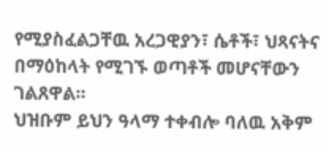የሚያስፈልጋቸዉ አረጋዊያን፣ ሴቶች፣ ህጻናትና በማዕከላት የሚገኙ ወጣቶች መሆናቸውን ገልጸዋል፡፡
ህዝቡም ይህን ዓላማ ተቀብሎ ባለዉ አቅም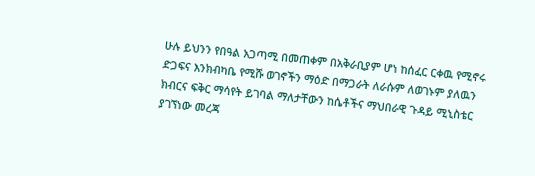ሁሉ ይህንን የበዓል አጋጣሚ በመጠቀም በአቅራቢያም ሆነ ከሰፈር ርቀዉ የሚኖሩ ድጋፍና እንክብካቤ የሚሹ ወገኖችን ማዕድ በማጋራት ለራሱም ለወገኑም ያለዉን ክብርና ፍቅር ማሳየት ይገባል ማለታቸውን ከሴቶችና ማህበራዊ ጉዳይ ሚኒስቴር ያገኘነው መረጃ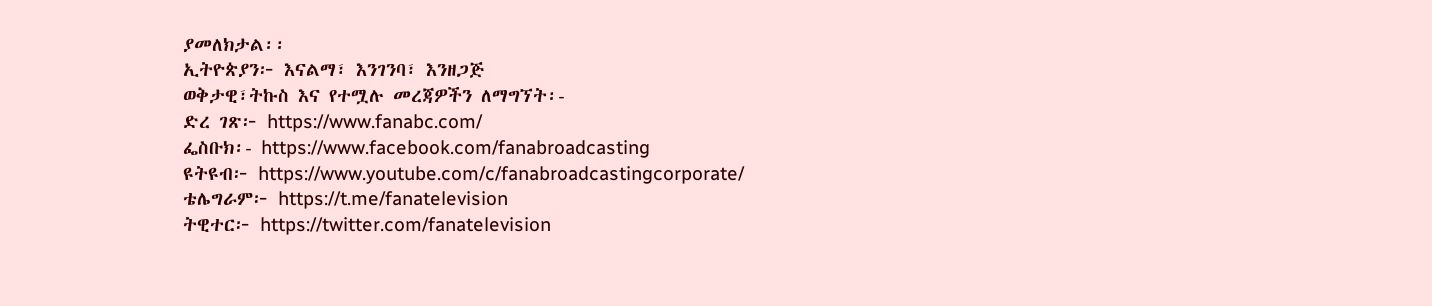ያመለክታል፡፡
ኢትዮጵያን፦ እናልማ፣ እንገንባ፣ እንዘጋጅ
ወቅታዊ፣ትኩስ እና የተሟሉ መረጃዎችን ለማግኘት፡-
ድረ ገጽ፦ https://www.fanabc.com/
ፌስቡክ፡- https://www.facebook.com/fanabroadcasting
ዩትዩብ፦ https://www.youtube.com/c/fanabroadcastingcorporate/
ቴሌግራም፦ https://t.me/fanatelevision
ትዊተር፦ https://twitter.com/fanatelevision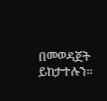በመወዳጀት ይከታተሉን፡፡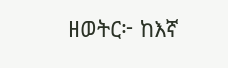ዘወትር፦ ከእኛ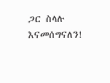ጋር ስላሉ እናመሰግናለን!